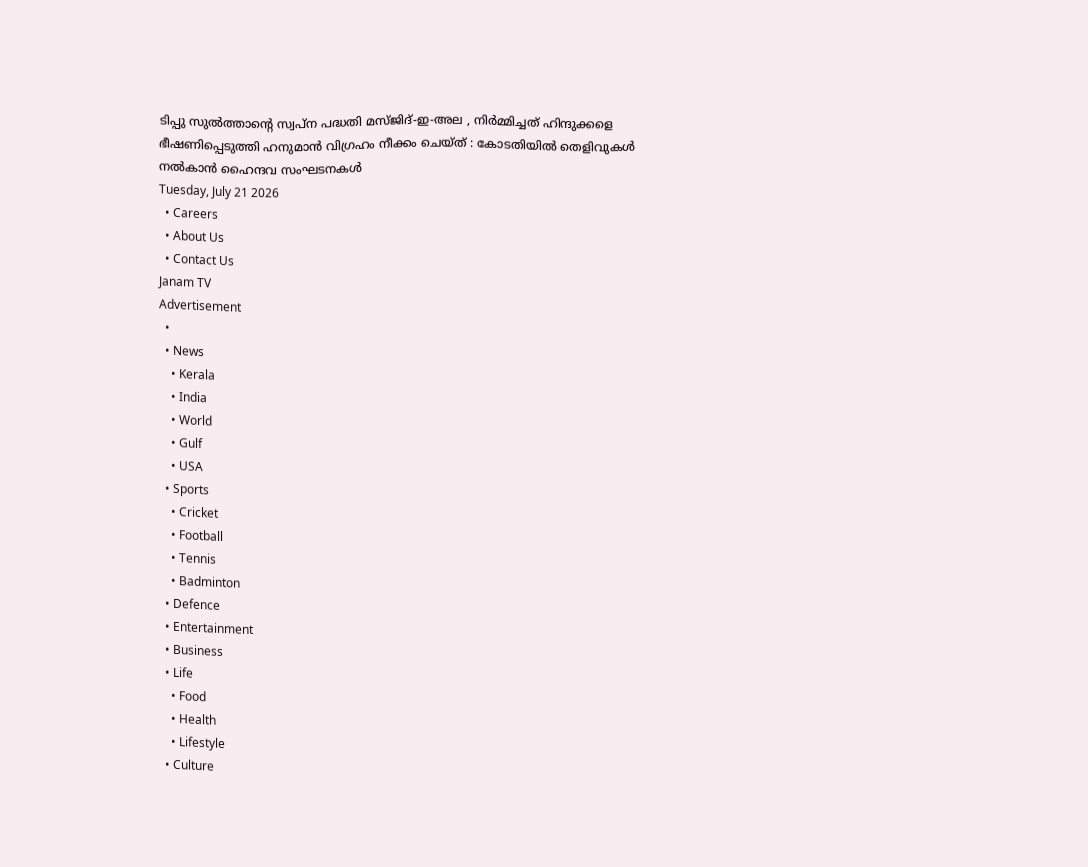ടിപ്പു സുൽത്താന്റെ സ്വപ്ന പദ്ധതി മസ്ജിദ്-ഇ-അല , നിർമ്മിച്ചത് ഹിന്ദുക്കളെ ഭീഷണിപ്പെടുത്തി ഹനുമാൻ വിഗ്രഹം നീക്കം ചെയ്ത് : കോടതിയിൽ തെളിവുകൾ നൽകാൻ ഹൈന്ദവ സംഘടനകൾ
Tuesday, July 21 2026
  • Careers
  • About Us
  • Contact Us
Janam TV
Advertisement
  •
  • News
    • Kerala
    • India
    • World
    • Gulf
    • USA
  • Sports
    • Cricket
    • Football
    • Tennis
    • Badminton
  • Defence
  • Entertainment
  • Business
  • Life
    • Food
    • Health
    • Lifestyle
  • Culture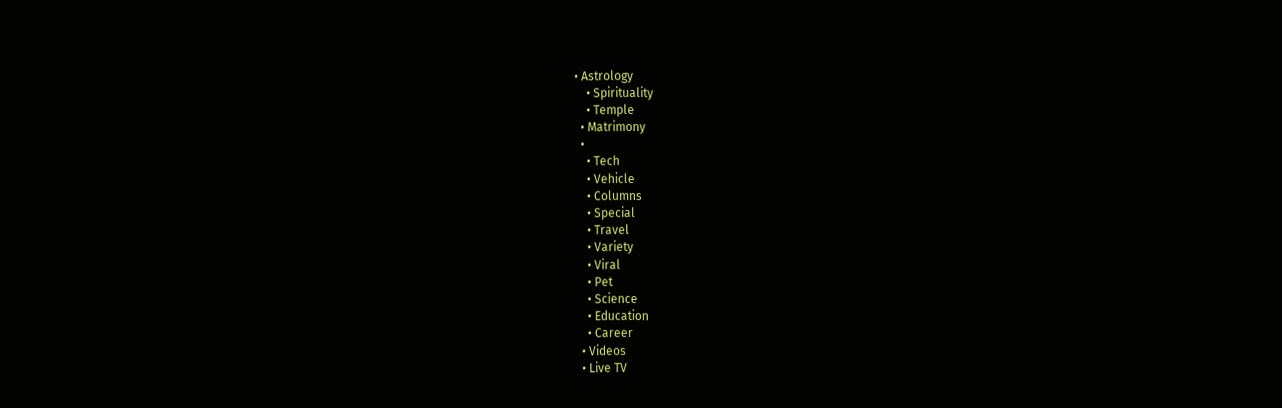• Astrology
    • Spirituality
    • Temple
  • Matrimony
  •
    • Tech
    • Vehicle
    • Columns
    • Special
    • Travel
    • Variety
    • Viral
    • Pet
    • Science
    • Education
    • Career
  • Videos
  • Live TV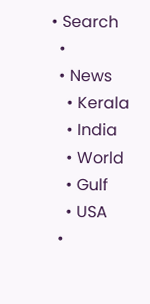• Search
  •
  • News
    • Kerala
    • India
    • World
    • Gulf
    • USA
  •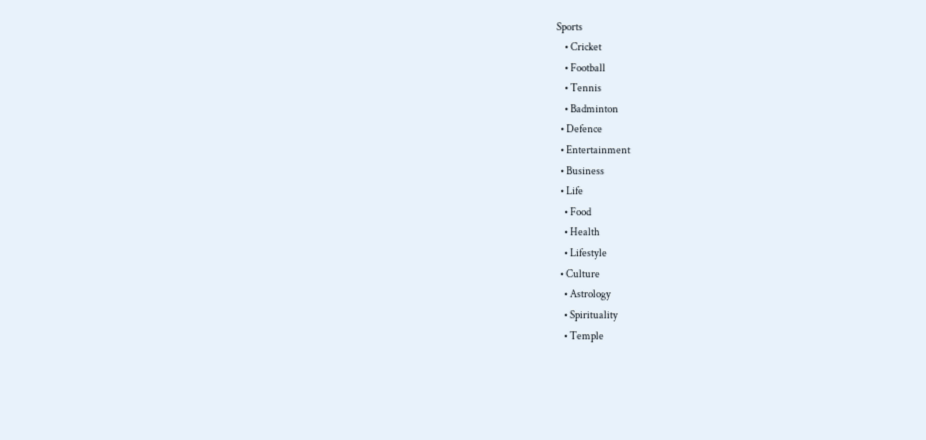Sports
    • Cricket
    • Football
    • Tennis
    • Badminton
  • Defence
  • Entertainment
  • Business
  • Life
    • Food
    • Health
    • Lifestyle
  • Culture
    • Astrology
    • Spirituality
    • Temple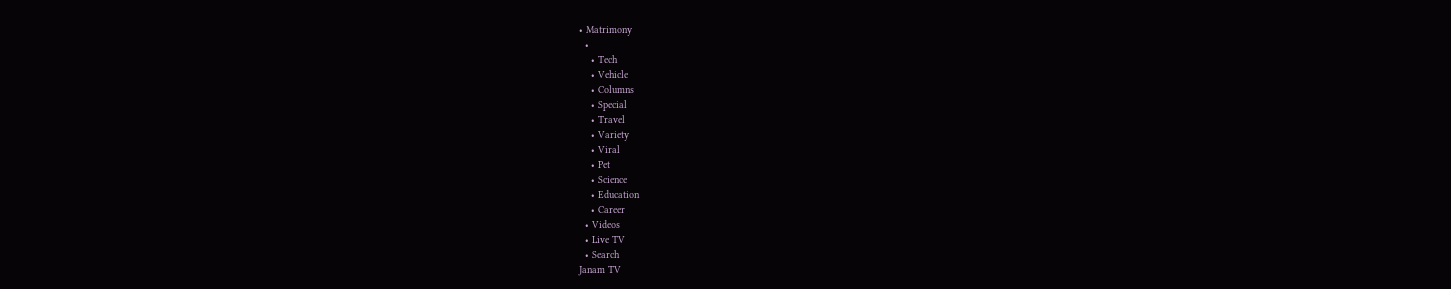• Matrimony
  •
    • Tech
    • Vehicle
    • Columns
    • Special
    • Travel
    • Variety
    • Viral
    • Pet
    • Science
    • Education
    • Career
  • Videos
  • Live TV
  • Search
Janam TV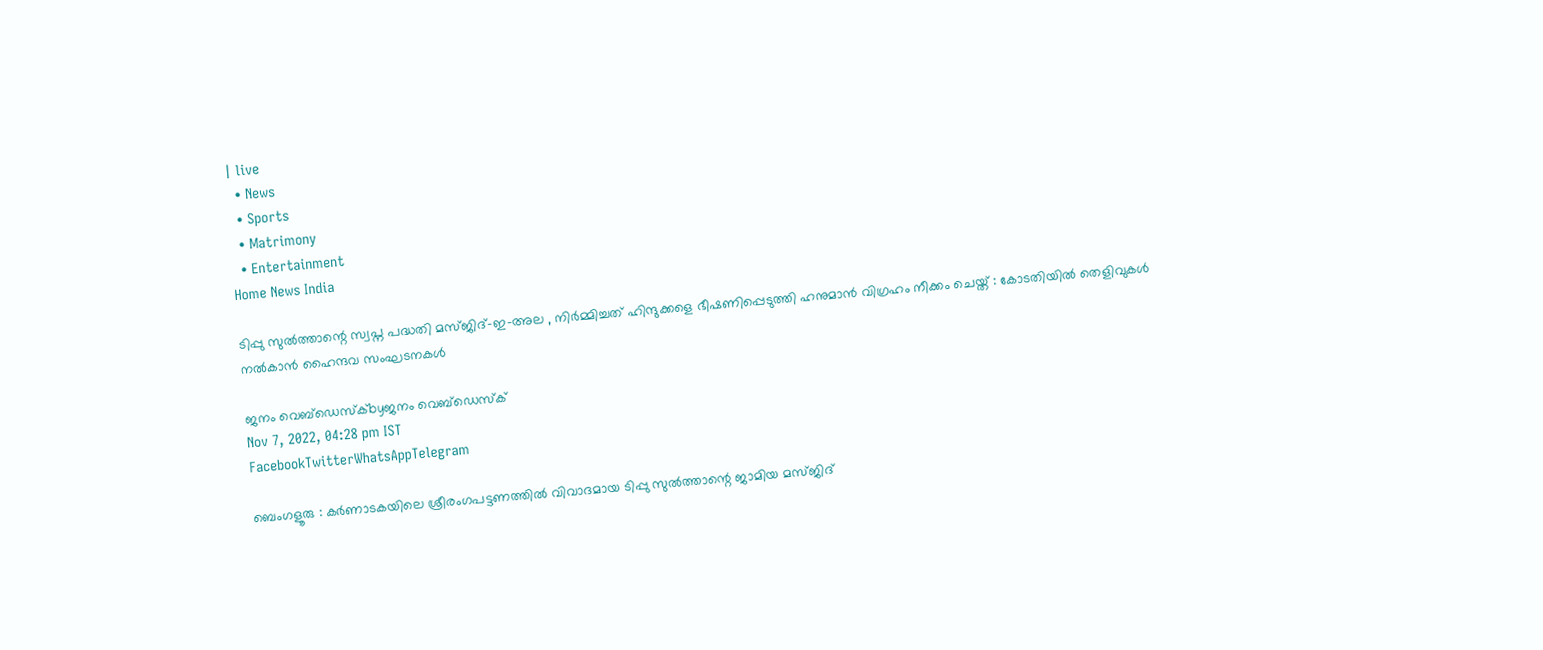| live
  • News
  • Sports
  • Matrimony
  • Entertainment
Home News India

ടിപ്പു സുൽത്താന്റെ സ്വപ്ന പദ്ധതി മസ്ജിദ്-ഇ-അല , നിർമ്മിച്ചത് ഹിന്ദുക്കളെ ഭീഷണിപ്പെടുത്തി ഹനുമാൻ വിഗ്രഹം നീക്കം ചെയ്ത് : കോടതിയിൽ തെളിവുകൾ നൽകാൻ ഹൈന്ദവ സംഘടനകൾ

ജനം വെബ്‌ഡെസ്ക്byജനം വെബ്‌ഡെസ്ക്
Nov 7, 2022, 04:28 pm IST
FacebookTwitterWhatsAppTelegram

ബെംഗളൂരു : കർണാടകയിലെ ശ്രീരംഗപട്ടണത്തിൽ വിവാദമായ ടിപ്പു സുൽത്താന്റെ ജാമിയ മസ്ജിദ്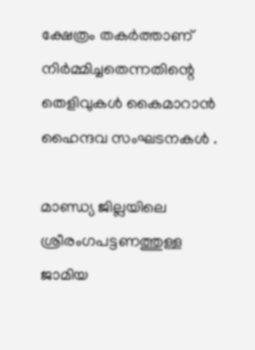ക്ഷേത്രം തകർത്താണ് നിർമ്മിച്ചതെന്നതിന്റെ തെളിവുകൾ കൈമാറാൻ ഹൈന്ദവ സംഘടനകൾ .

മാണ്ഡ്യ ജില്ലയിലെ ശ്രീരംഗപട്ടണത്തുള്ള ജാമിയ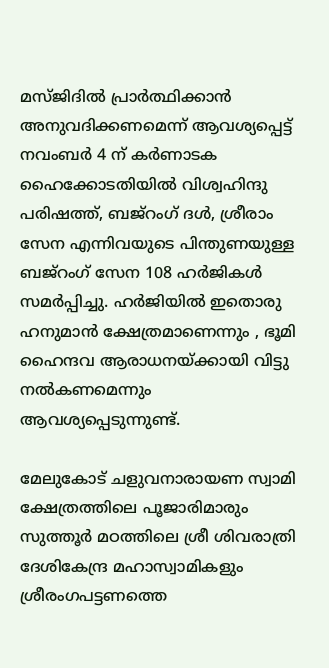മസ്ജിദിൽ പ്രാർത്ഥിക്കാൻ അനുവദിക്കണമെന്ന് ആവശ്യപ്പെട്ട് നവംബർ 4 ന് കർണാടക ഹൈക്കോടതിയിൽ വിശ്വഹിന്ദു പരിഷത്ത്, ബജ്‌റംഗ് ദൾ, ശ്രീരാം സേന എന്നിവയുടെ പിന്തുണയുള്ള ബജ്‌റംഗ് സേന 108 ഹർജികൾ സമർപ്പിച്ചു. ഹർജിയിൽ ഇതൊരു ഹനുമാൻ ക്ഷേത്രമാണെന്നും , ഭൂമി ഹൈന്ദവ ആരാധനയ്‌ക്കായി വിട്ടു നൽകണമെന്നും ആവശ്യപ്പെടുന്നുണ്ട്.

മേലുകോട് ചളുവനാരായണ സ്വാമി ക്ഷേത്രത്തിലെ പൂജാരിമാരും സുത്തൂർ മഠത്തിലെ ശ്രീ ശിവരാത്രി ദേശികേന്ദ്ര മഹാസ്വാമികളും ശ്രീരംഗപട്ടണത്തെ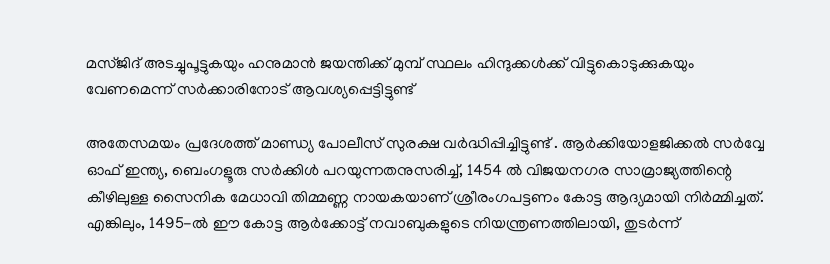മസ്ജിദ് അടച്ചുപൂട്ടുകയും ഹനുമാൻ ജയന്തിക്ക് മുമ്പ് സ്ഥലം ഹിന്ദുക്കൾക്ക് വിട്ടുകൊടുക്കുകയും വേണമെന്ന് സർക്കാരിനോട് ആവശ്യപ്പെട്ടിട്ടുണ്ട്

അതേസമയം പ്രദേശത്ത് മാണ്ഡ്യ പോലീസ് സുരക്ഷ വർദ്ധിപ്പിച്ചിട്ടുണ്ട് . ആർക്കിയോളജിക്കൽ സർവ്വേ ഓഫ് ഇന്ത്യ, ബെംഗളൂരു സർക്കിൾ പറയുന്നതനുസരിച്ച്, 1454 ൽ വിജയനഗര സാമ്രാജ്യത്തിന്റെ കീഴിലുള്ള സൈനിക മേധാവി തിമ്മണ്ണ നായകയാണ് ശ്രീരംഗപട്ടണം കോട്ട ആദ്യമായി നിർമ്മിച്ചത്. എങ്കിലും, 1495-ൽ ഈ കോട്ട ആർക്കോട്ട് നവാബുകളുടെ നിയന്ത്രണത്തിലായി, തുടർന്ന്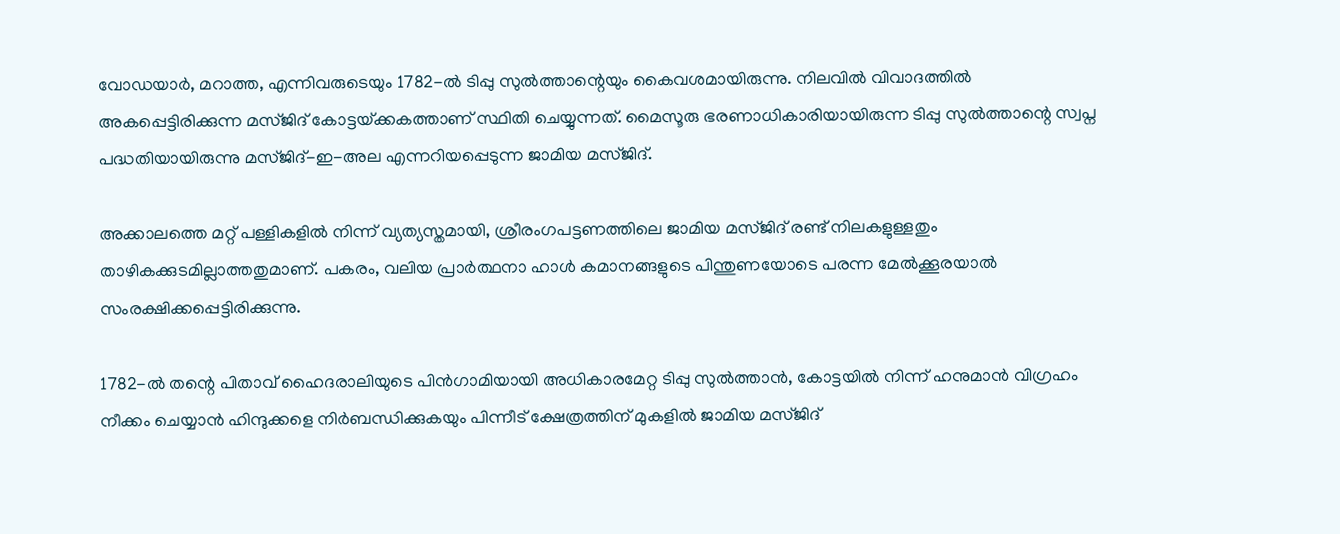വോഡയാർ, മറാത്ത, എന്നിവരുടെയും 1782-ൽ ടിപ്പു സുൽത്താന്റെയും കൈവശമായിരുന്നു. നിലവിൽ വിവാദത്തിൽ അകപ്പെട്ടിരിക്കുന്ന മസ്ജിദ് കോട്ടയ്‌ക്കകത്താണ് സ്ഥിതി ചെയ്യുന്നത്. മൈസൂരു ഭരണാധികാരിയായിരുന്ന ടിപ്പു സുൽത്താന്റെ സ്വപ്ന പദ്ധതിയായിരുന്നു മസ്ജിദ്-ഇ-അല എന്നറിയപ്പെടുന്ന ജാമിയ മസ്ജിദ്.

അക്കാലത്തെ മറ്റ് പള്ളികളിൽ നിന്ന് വ്യത്യസ്തമായി, ശ്രീരംഗപട്ടണത്തിലെ ജാമിയ മസ്ജിദ് രണ്ട് നിലകളുള്ളതും താഴികക്കുടമില്ലാത്തതുമാണ്. പകരം, വലിയ പ്രാർത്ഥനാ ഹാൾ കമാനങ്ങളുടെ പിന്തുണയോടെ പരന്ന മേൽക്കൂരയാൽ സംരക്ഷിക്കപ്പെട്ടിരിക്കുന്നു.

1782-ൽ തന്റെ പിതാവ് ഹൈദരാലിയുടെ പിൻഗാമിയായി അധികാരമേറ്റ ടിപ്പു സുൽത്താൻ, കോട്ടയിൽ നിന്ന് ഹനുമാൻ വിഗ്രഹം നീക്കം ചെയ്യാൻ ഹിന്ദുക്കളെ നിർബന്ധിക്കുകയും പിന്നീട് ക്ഷേത്രത്തിന് മുകളിൽ ജാമിയ മസ്ജിദ്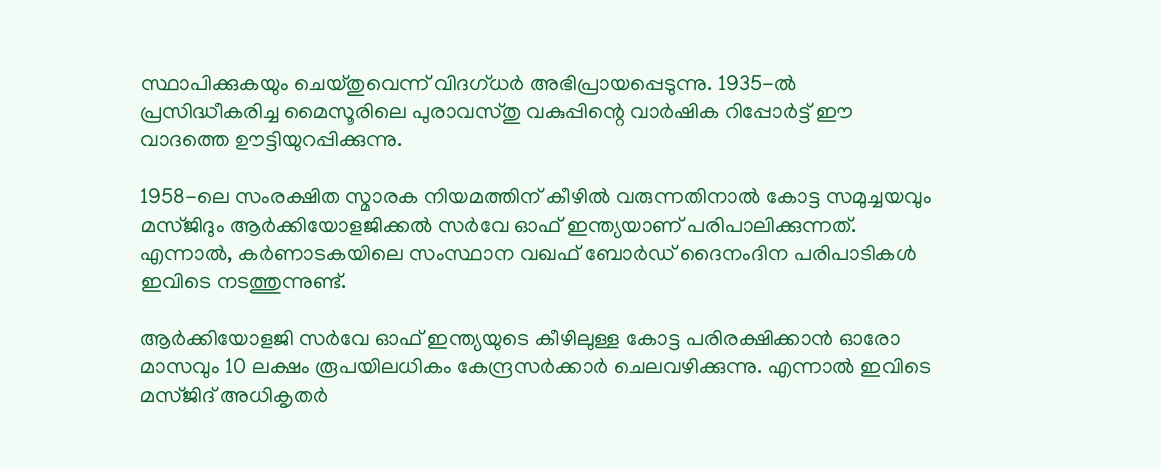സ്ഥാപിക്കുകയും ചെയ്തുവെന്ന് വിദഗ്ധർ അഭിപ്രായപ്പെടുന്നു. 1935-ൽ പ്രസിദ്ധീകരിച്ച മൈസൂരിലെ പുരാവസ്തു വകുപ്പിന്റെ വാർഷിക റിപ്പോർട്ട് ഈ വാദത്തെ ഊട്ടിയുറപ്പിക്കുന്നു.

1958-ലെ സംരക്ഷിത സ്മാരക നിയമത്തിന് കീഴിൽ വരുന്നതിനാൽ കോട്ട സമുച്ചയവും മസ്ജിദും ആർക്കിയോളജിക്കൽ സർവേ ഓഫ് ഇന്ത്യയാണ് പരിപാലിക്കുന്നത്. എന്നാൽ, കർണാടകയിലെ സംസ്ഥാന വഖഫ് ബോർഡ് ദൈനംദിന പരിപാടികൾ ഇവിടെ നടത്തുന്നുണ്ട്.

ആർക്കിയോളജി സർവേ ഓഫ് ഇന്ത്യയുടെ കീഴിലുള്ള കോട്ട പരിരക്ഷിക്കാൻ ഓരോ മാസവും 10 ലക്ഷം രൂപയിലധികം കേന്ദ്രസർക്കാർ ചെലവഴിക്കുന്നു. എന്നാൽ ഇവിടെ മസ്ജിദ് അധികൃതർ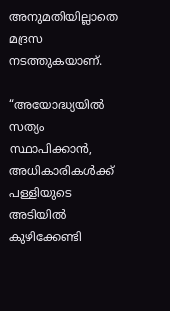അനുമതിയില്ലാതെ മദ്രസ നടത്തുകയാണ്.

“അയോദ്ധ്യയിൽ സത്യം സ്ഥാപിക്കാൻ, അധികാരികൾക്ക് പള്ളിയുടെ അടിയിൽ കുഴിക്കേണ്ടി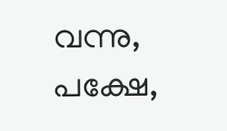വന്നു, പക്ഷേ,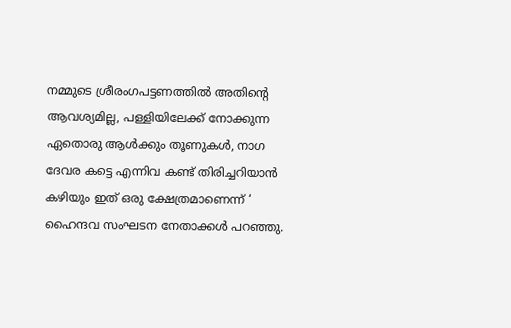നമ്മുടെ ശ്രീരംഗപട്ടണത്തിൽ അതിന്റെ ആവശ്യമില്ല, പള്ളിയിലേക്ക് നോക്കുന്ന ഏതൊരു ആൾക്കും തൂണുകൾ, നാഗ ദേവര കട്ടെ എന്നിവ കണ്ട് തിരിച്ചറിയാൻ കഴിയും ഇത് ഒരു ക്ഷേത്രമാണെന്ന് ‘ ഹൈന്ദവ സംഘടന നേതാക്കൾ പറഞ്ഞു.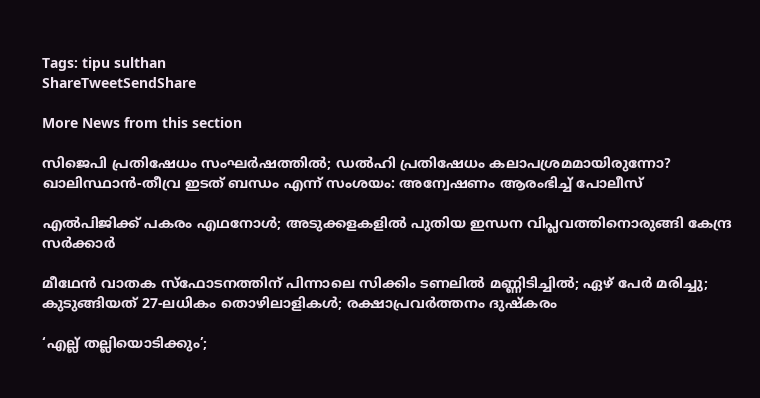Tags: tipu sulthan
ShareTweetSendShare

More News from this section

സിജെപി പ്രതിഷേധം സംഘര്‍ഷത്തില്‍; ഡല്‍ഹി പ്രതിഷേധം കലാപശ്രമമായിരുന്നോ? ഖാലിസ്ഥാന്‍-തീവ്ര ഇടത് ബന്ധം എന്ന് സംശയം: അന്വേഷണം ആരംഭിച്ച് പോലീസ്

എല്‍പിജിക്ക് പകരം എഥനോള്‍; അടുക്കളകളില്‍ പുതിയ ഇന്ധന വിപ്ലവത്തിനൊരുങ്ങി കേന്ദ്ര സര്‍ക്കാര്‍

മീഥേന്‍ വാതക സ്‌ഫോടനത്തിന് പിന്നാലെ സിക്കിം ടണലില്‍ മണ്ണിടിച്ചില്‍; ഏഴ് പേര്‍ മരിച്ചു; കുടുങ്ങിയത് 27-ലധികം തൊഴിലാളികള്‍; രക്ഷാപ്രവര്‍ത്തനം ദുഷ്‌കരം

‘എല്ല് തല്ലിയൊടിക്കും’;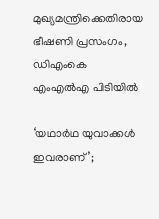മുഖ്യമന്ത്രിക്കെതിരായ ഭീഷണി പ്രസംഗം, ഡിഎംകെ എംഎല്‍എ പിടിയില്‍

‘യഥാര്‍ഥ യുവാക്കള്‍ ഇവരാണ്’;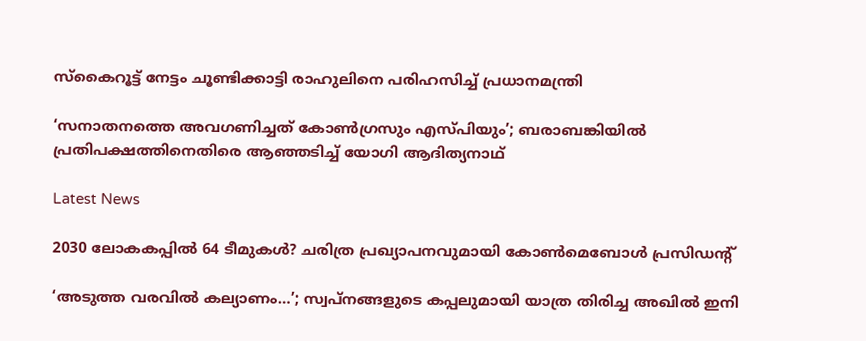സ്‌കൈറൂട്ട് നേട്ടം ചൂണ്ടിക്കാട്ടി രാഹുലിനെ പരിഹസിച്ച് പ്രധാനമന്ത്രി

‘സനാതനത്തെ അവഗണിച്ചത് കോണ്‍ഗ്രസും എസ്പിയും’; ബരാബങ്കിയില്‍ പ്രതിപക്ഷത്തിനെതിരെ ആഞ്ഞടിച്ച് യോഗി ആദിത്യനാഥ്

Latest News

2030 ലോകകപ്പില്‍ 64 ടീമുകള്‍? ചരിത്ര പ്രഖ്യാപനവുമായി കോണ്‍മെബോള്‍ പ്രസിഡന്റ്

‘അടുത്ത വരവില്‍ കല്യാണം…’; സ്വപ്‌നങ്ങളുടെ കപ്പലുമായി യാത്ര തിരിച്ച അഖില്‍ ഇനി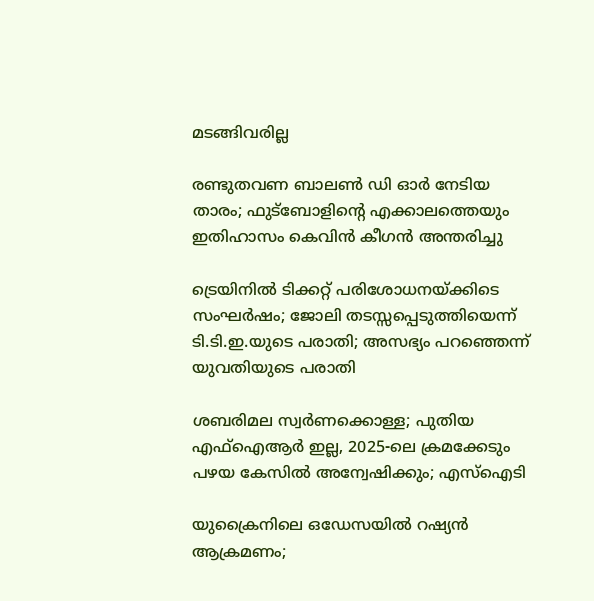മടങ്ങിവരില്ല

രണ്ടുതവണ ബാലണ്‍ ഡി ഓര്‍ നേടിയ താരം; ഫുട്‌ബോളിന്റെ എക്കാലത്തെയും ഇതിഹാസം കെവിന്‍ കീഗന്‍ അന്തരിച്ചു

ട്രെയിനില്‍ ടിക്കറ്റ് പരിശോധനയ്‌ക്കിടെ സംഘര്‍ഷം; ജോലി തടസ്സപ്പെടുത്തിയെന്ന് ടി.ടി.ഇ.യുടെ പരാതി; അസഭ്യം പറഞ്ഞെന്ന് യുവതിയുടെ പരാതി

ശബരിമല സ്വര്‍ണക്കൊള്ള; പുതിയ എഫ്ഐആര്‍ ഇല്ല, 2025-ലെ ക്രമക്കേടും പഴയ കേസില്‍ അന്വേഷിക്കും; എസ്‌ഐടി

യുക്രൈനിലെ ഒഡേസയില്‍ റഷ്യന്‍ ആക്രമണം;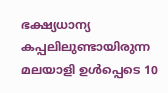ഭക്ഷ്യധാന്യ കപ്പലിലുണ്ടായിരുന്ന മലയാളി ഉള്‍പ്പെടെ 10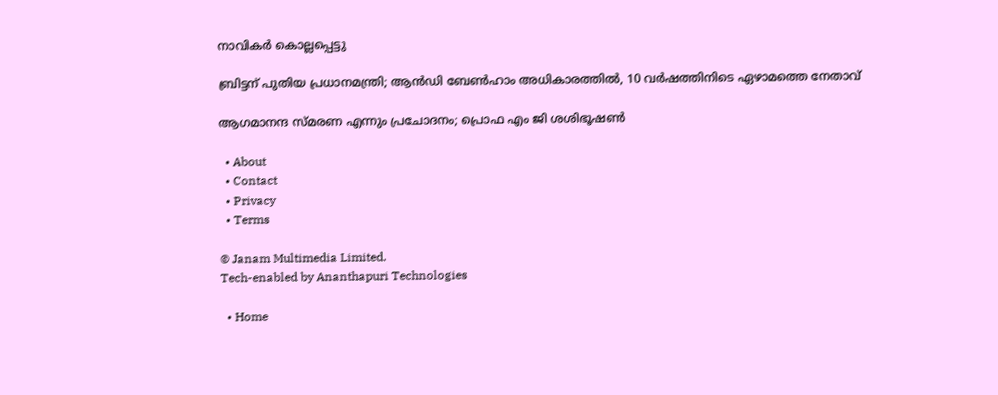നാവികര്‍ കൊല്ലപ്പെട്ടു

ബ്രിട്ടന് പുതിയ പ്രധാനമന്ത്രി; ആന്‍ഡി ബേണ്‍ഹാം അധികാരത്തില്‍, 10 വര്‍ഷത്തിനിടെ ഏഴാമത്തെ നേതാവ്

ആഗമാനന്ദ സ്മരണ എന്നും പ്രചോദനം; പ്രൊഫ എം ജി ശശിഭൂഷണ്‍

  • About
  • Contact
  • Privacy
  • Terms

© Janam Multimedia Limited.
Tech-enabled by Ananthapuri Technologies

  • Home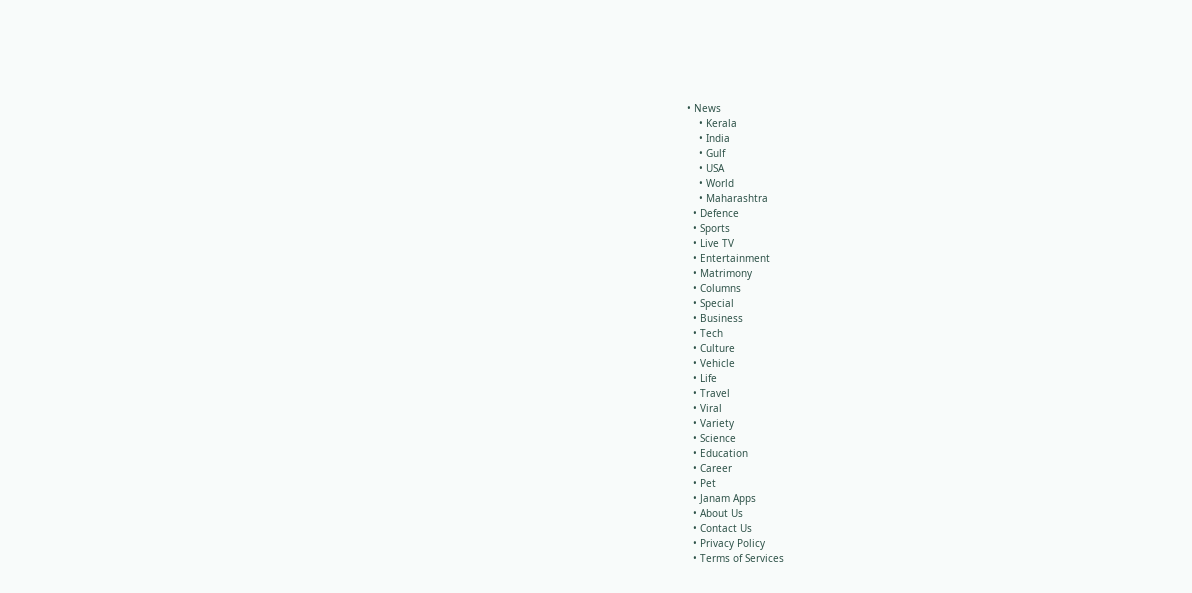• News
    • Kerala
    • India
    • Gulf
    • USA
    • World
    • Maharashtra
  • Defence
  • Sports
  • Live TV
  • Entertainment
  • Matrimony
  • Columns
  • Special
  • Business
  • Tech
  • Culture
  • Vehicle
  • Life
  • Travel
  • Viral
  • Variety
  • Science
  • Education
  • Career
  • Pet
  • Janam Apps
  • About Us
  • Contact Us
  • Privacy Policy
  • Terms of Services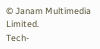© Janam Multimedia Limited.
Tech-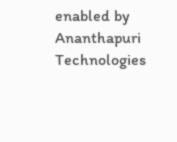enabled by Ananthapuri Technologies